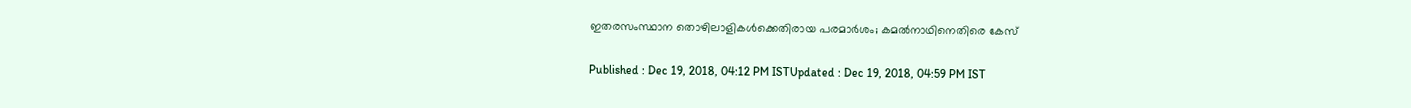ഇതരസംസ്ഥാന തൊഴിലാളികള്‍ക്കെതിരായ പരമാര്‍ശം; കമല്‍നാഥിനെതിരെ കേസ്

Published : Dec 19, 2018, 04:12 PM ISTUpdated : Dec 19, 2018, 04:59 PM IST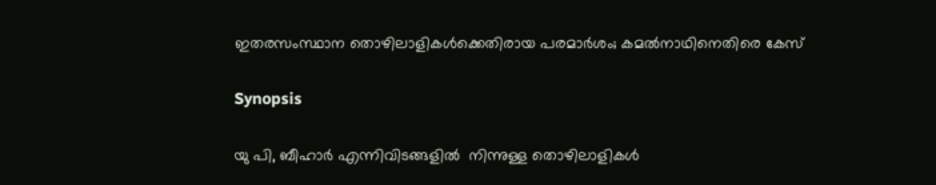ഇതരസംസ്ഥാന തൊഴിലാളികള്‍ക്കെതിരായ പരമാര്‍ശം; കമല്‍നാഥിനെതിരെ കേസ്

Synopsis

യു പി, ബീഹാര്‍ എന്നിവിടങ്ങളില്‍  നിന്നുള്ള തൊഴിലാളികൾ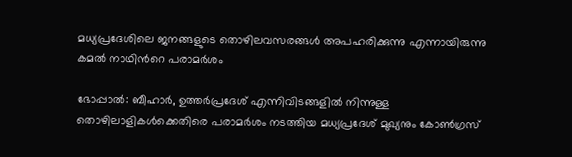മധ്യപ്രദേശിലെ ജനങ്ങളുടെ തൊഴിലവസരങ്ങൾ അപഹരിക്കുന്നു എന്നായിരുന്നു കമല്‍ നാഥിന്‍റെ പരാമര്‍ശം

ഭോപ്പാല്‍: ബീഹാര്‍, ഉത്തര്‍പ്രദേശ് എന്നിവിടങ്ങളില്‍ നിന്നുള്ള തൊഴിലാളികള്‍ക്കെതിരെ പരാമര്‍ശം നടത്തിയ മധ്യപ്രദേശ് മുഖ്യനും കോണ്‍ഗ്രസ്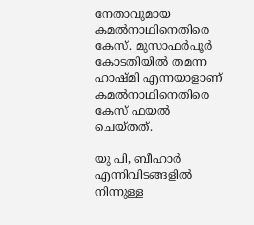നേതാവുമായ കമല്‍നാഥിനെതിരെ കേസ്. മുസാഫര്‍പൂര്‍ കോടതിയില്‍ തമന്ന ഹാഷ്മി എന്നയാളാണ് കമല്‍നാഥിനെതിരെ കേസ് ഫയല്‍ ചെയ്തത്.

യു പി, ബീഹാര്‍ എന്നിവിടങ്ങളില്‍  നിന്നുള്ള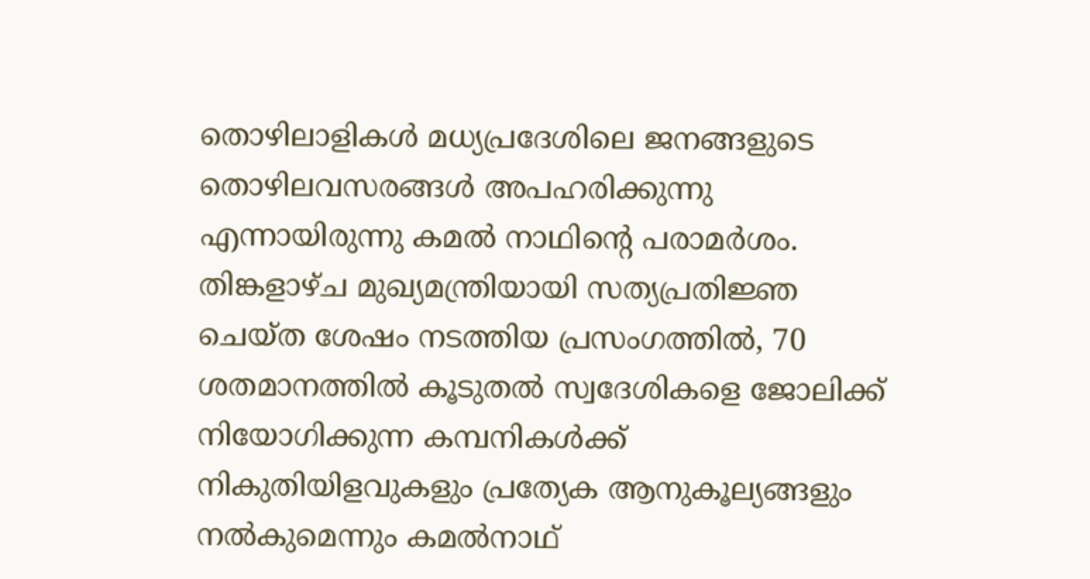തൊഴിലാളികൾ മധ്യപ്രദേശിലെ ജനങ്ങളുടെ തൊഴിലവസരങ്ങൾ അപഹരിക്കുന്നു എന്നായിരുന്നു കമല്‍ നാഥിന്‍റെ പരാമര്‍ശം. തിങ്കളാഴ്ച മുഖ്യമന്ത്രിയായി സത്യപ്രതിജ്ഞ ചെയ്ത ശേഷം നടത്തിയ പ്രസംഗത്തിൽ, 70  ശതമാനത്തിൽ കൂടുതൽ സ്വദേശികളെ ജോലിക്ക് നിയോഗിക്കുന്ന കമ്പനികൾക്ക് നികുതിയിളവുകളും പ്രത്യേക ആനുകൂല്യങ്ങളും നൽകുമെന്നും കമൽനാഥ്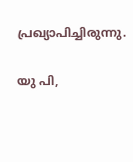പ്രഖ്യാപിച്ചിരുന്നു.

യു പി,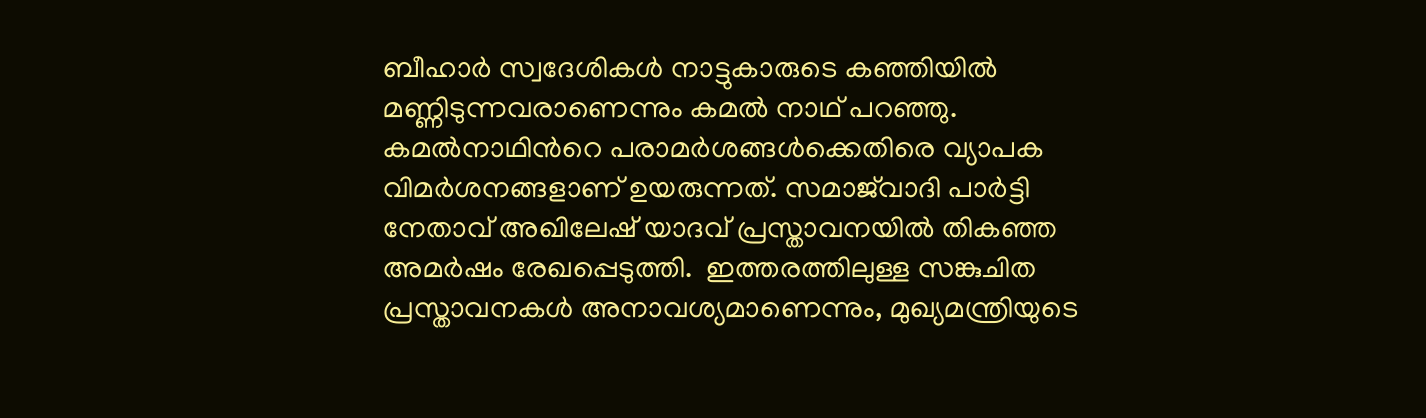ബീഹാർ സ്വദേശികൾ നാട്ടുകാരുടെ കഞ്ഞിയിൽ മണ്ണിടുന്നവരാണെന്നും കമൽ നാഥ് പറഞ്ഞു. കമല്‍നാഥിന്‍റെ പരാമര്‍ശങ്ങള്‍ക്കെതിരെ വ്യാപക വിമര്‍ശനങ്ങളാണ് ഉയരുന്നത്. സമാജ്‌വാദി പാർട്ടി നേതാവ് അഖിലേഷ് യാദവ് പ്രസ്താവനയില്‍ തികഞ്ഞ അമർഷം രേഖപ്പെടുത്തി.  ഇത്തരത്തിലുള്ള സങ്കുചിത പ്രസ്താവനകൾ അനാവശ്യമാണെന്നും, മുഖ്യമന്ത്രിയുടെ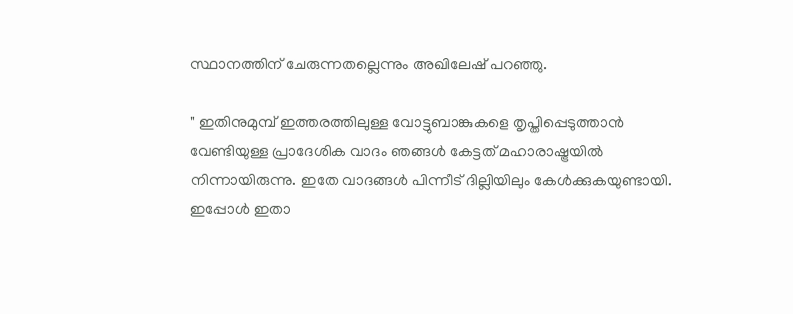സ്ഥാനത്തിന് ചേരുന്നതല്ലെന്നും അഖിലേഷ് പറഞ്ഞു.

" ഇതിനുമുമ്പ് ഇത്തരത്തിലുള്ള വോട്ടുബാങ്കുകളെ തൃപ്തിപ്പെടുത്താൻ വേണ്ടിയുള്ള പ്രാദേശിക വാദം ഞങ്ങൾ കേട്ടത് മഹാരാഷ്ട്രയിൽ നിന്നായിരുന്നു. ഇതേ വാദങ്ങൾ പിന്നീട് ദില്ലിയിലും കേൾക്കുകയുണ്ടായി. ഇപ്പോൾ ഇതാ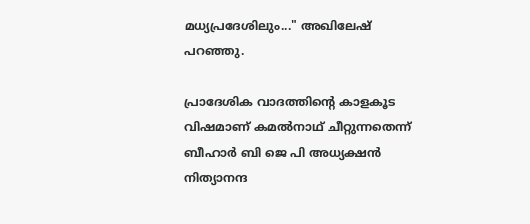മധ്യപ്രദേശിലും..." അഖിലേഷ് പറഞ്ഞു.

പ്രാദേശിക വാദത്തിന്‍റെ കാളകൂട വിഷമാണ് കമൽനാഥ് ചീറ്റുന്നതെന്ന് ബീഹാർ ബി ജെ പി അധ്യക്ഷൻ നിത്യാനന്ദ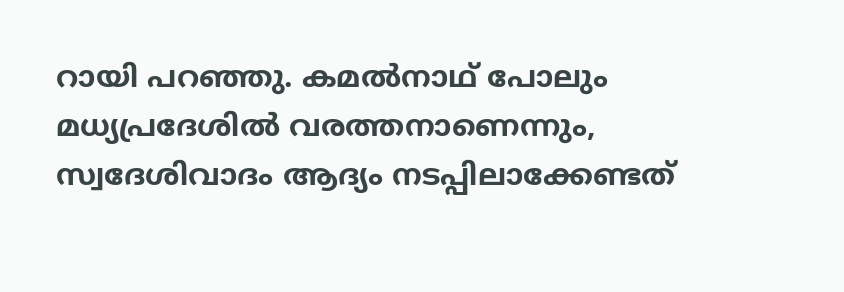റായി പറഞ്ഞു. കമൽനാഥ് പോലും മധ്യപ്രദേശിൽ വരത്തനാണെന്നും, സ്വദേശിവാദം ആദ്യം നടപ്പിലാക്കേണ്ടത്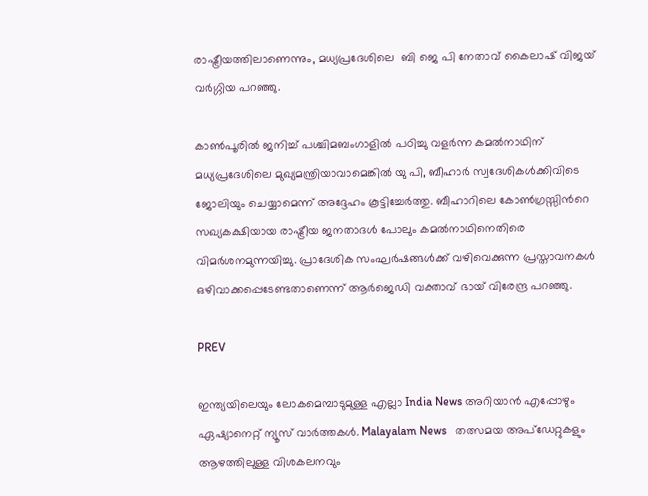രാഷ്ട്രീയത്തിലാണെന്നും, മധ്യപ്രദേശിലെ  ബി ജെ പി നേതാവ് കൈലാഷ് വിജയ് വർഗ്ഗിയ പറഞ്ഞു.

കാൺപൂരിൽ ജനിച്ച് പശ്ചിമബംഗാളിൽ പഠിച്ചു വളർന്ന കമൽനാഥിന് മധ്യപ്രദേശിലെ മുഖ്യമന്ത്രിയാവാമെങ്കിൽ യു പി, ബീഹാർ സ്വദേശികൾക്കിവിടെ ജോലിയും ചെയ്യാമെന്ന് അദ്ദേഹം കൂട്ടിച്ചേർത്തു. ബീഹാറിലെ കോൺഗ്രസ്സിന്‍റെ സഖ്യകക്ഷിയായ രാഷ്ട്രീയ ജനതാദൾ പോലും കമല്‍നാഥിനെതിരെ വിമർശനമുന്നയിച്ചു. പ്രാദേശിക സംഘർഷങ്ങൾക്ക് വഴിവെക്കുന്ന പ്രസ്താവനകൾ ഒഴിവാക്കപ്പെടേണ്ടതാണെന്ന് ആർജെഡി വക്താവ് ഭായ് വിരേന്ദ്ര പറഞ്ഞു.

PREV

ഇന്ത്യയിലെയും ലോകമെമ്പാടുമുള്ള എല്ലാ India News അറിയാൻ എപ്പോഴും ഏഷ്യാനെറ്റ് ന്യൂസ് വാർത്തകൾ. Malayalam News   തത്സമയ അപ്‌ഡേറ്റുകളും ആഴത്തിലുള്ള വിശകലനവും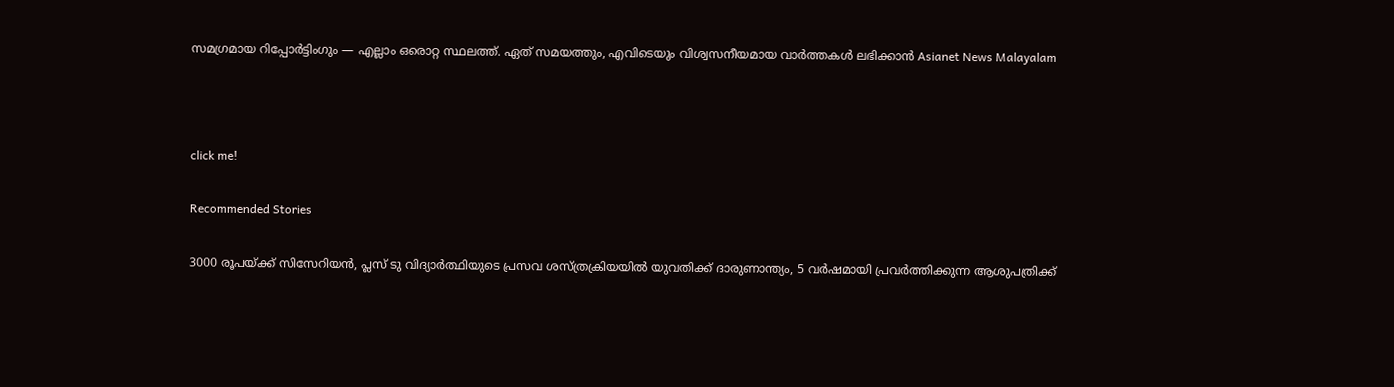സമഗ്രമായ റിപ്പോർട്ടിംഗും — എല്ലാം ഒരൊറ്റ സ്ഥലത്ത്. ഏത് സമയത്തും, എവിടെയും വിശ്വസനീയമായ വാർത്തകൾ ലഭിക്കാൻ Asianet News Malayalam



click me!

Recommended Stories

3000 രൂപയ്ക്ക് സിസേറിയൻ, പ്ലസ് ടു വിദ്യാർത്ഥിയുടെ പ്രസവ ശസ്ത്രക്രിയയിൽ യുവതിക്ക് ദാരുണാന്ത്യം, 5 വർഷമായി പ്രവർത്തിക്കുന്ന ആശുപത്രിക്ക്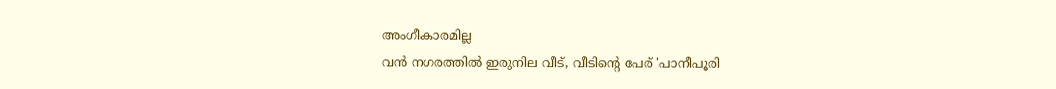അംഗീകാരമില്ല
വൻ നഗരത്തിൽ ഇരുനില വീട്, വീടിന്റെ പേര് 'പാനീപൂരി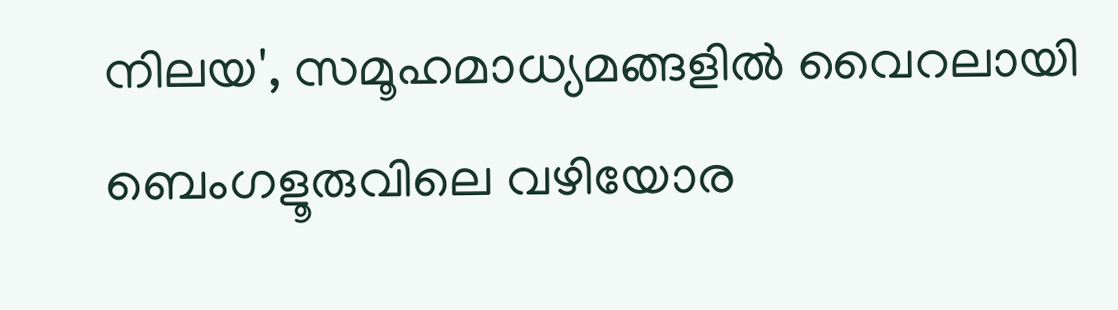നിലയ', സമൂഹമാധ്യമങ്ങളിൽ വൈറലായി ബെംഗളൂരുവിലെ വഴിയോര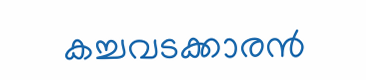കച്ചവടക്കാരൻ